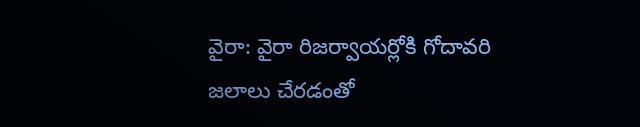వైరా: వైరా రిజర్వాయర్లోకి గోదావరి జలాలు చేరడంతో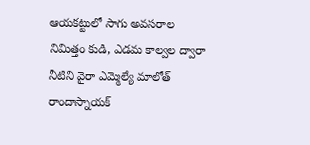ఆయకట్టులో సాగు అవసరాల నిమిత్తం కుడి, ఎడమ కాల్వల ద్వారా నీటిని వైరా ఎమ్మెల్యే మాలోత్ రాందాస్నాయక్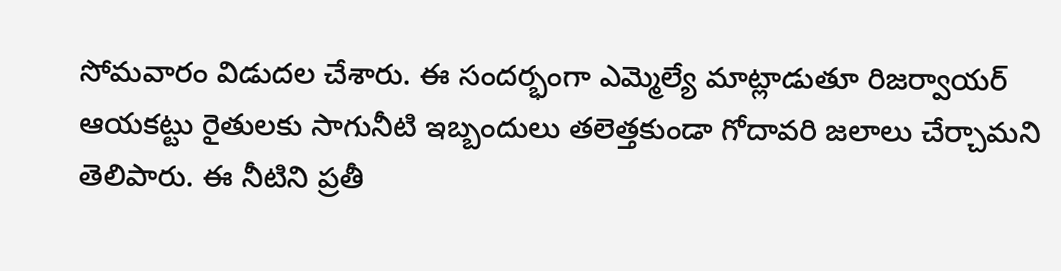సోమవారం విడుదల చేశారు. ఈ సందర్భంగా ఎమ్మెల్యే మాట్లాడుతూ రిజర్వాయర్ ఆయకట్టు రైతులకు సాగునీటి ఇబ్బందులు తలెత్తకుండా గోదావరి జలాలు చేర్చామని తెలిపారు. ఈ నీటిని ప్రతీ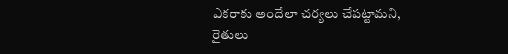ఎకరాకు అందేలా చర్యలు చేపట్టామని, రైతులు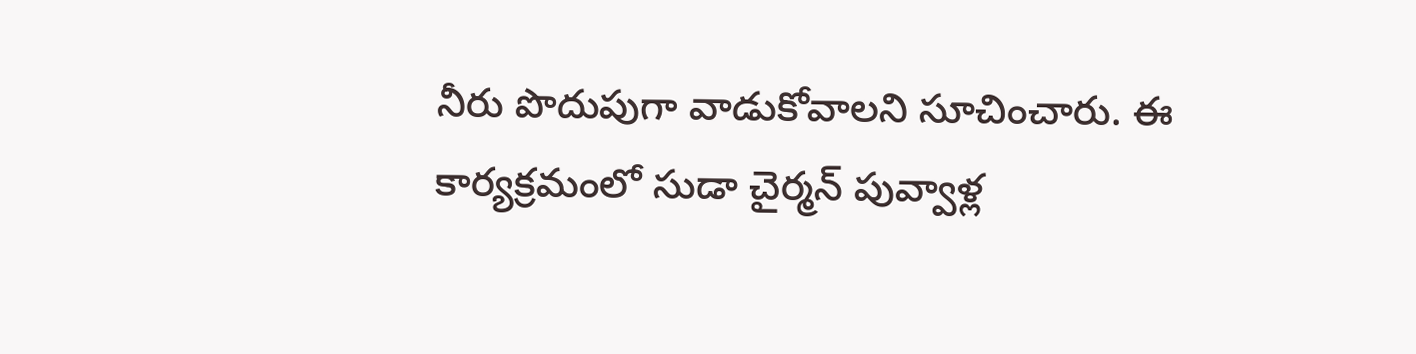నీరు పొదుపుగా వాడుకోవాలని సూచించారు. ఈ కార్యక్రమంలో సుడా చైర్మన్ పువ్వాళ్ల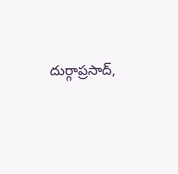దుర్గాప్రసాద్,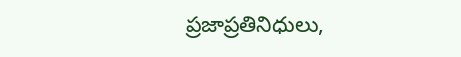ప్రజాప్రతినిధులు,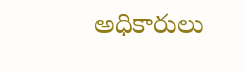అధికారులు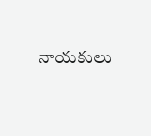నాయకులు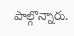పాల్గొన్నారు.